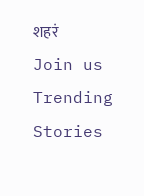शहरं
Join us
Trending Stories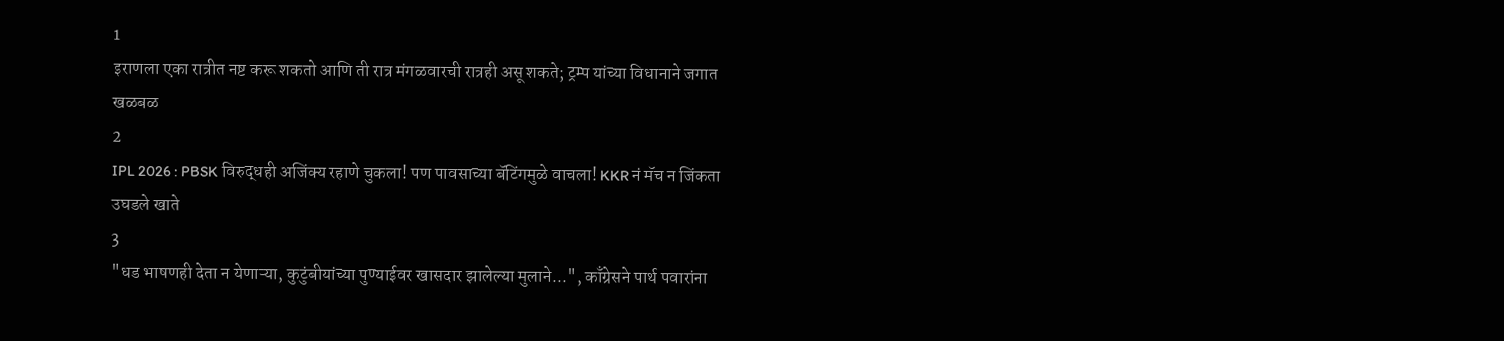1
इराणला एका रात्रीत नष्ट करू शकतो आणि ती रात्र मंगळवारची रात्रही असू शकते; ट्रम्प यांच्या विधानाने जगात खळबळ
2
IPL 2026 : PBSK विरुद्धही अजिंक्य रहाणे चुकला! पण पावसाच्या बॅटिंगमुळे वाचला! KKR नं मॅच न जिंकता उघडले खाते
3
"धड भाषणही देता न येणाऱ्या, कुटुंबीयांच्या पुण्याईवर खासदार झालेल्या मुलाने...", काँग्रेसने पार्थ पवारांना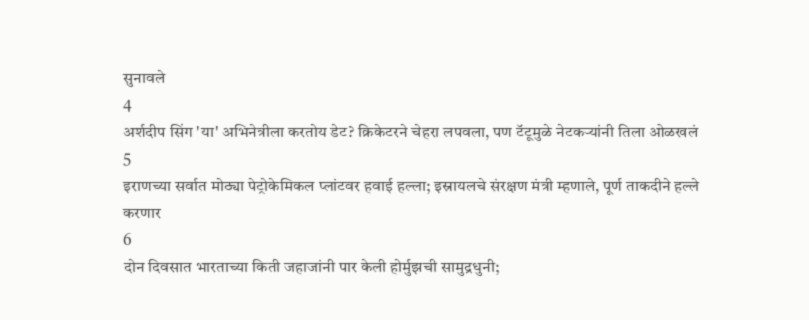सुनावले
4
अर्शदीप सिंग 'या' अभिनेत्रीला करतोय डेट? क्रिकेटरने चेहरा लपवला, पण टॅटूमुळे नेटकऱ्यांनी तिला ओळखलं
5
इराणच्या सर्वात मोठ्या पेट्रोकेमिकल प्लांटवर हवाई हल्ला; इस्रायलचे संरक्षण मंत्री म्हणाले, पूर्ण ताकदीने हल्ले करणार
6
दोन दिवसात भारताच्या किती जहाजांनी पार केली होर्मुझची सामुद्रधुनी;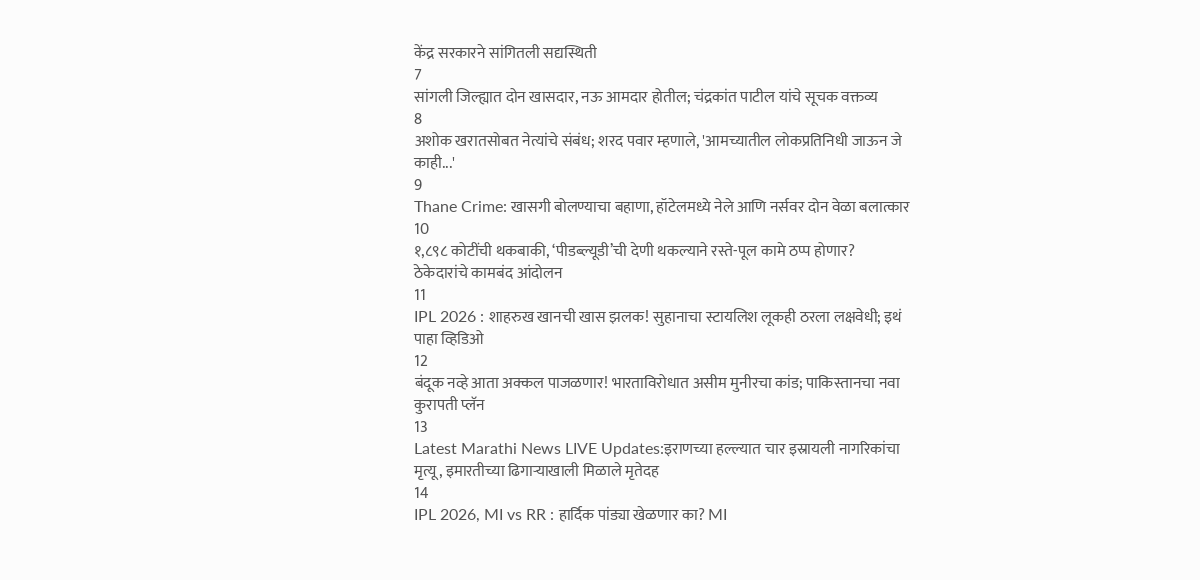केंद्र सरकारने सांगितली सद्यस्थिती
7
सांगली जिल्ह्यात दोन खासदार, नऊ आमदार होतील; चंद्रकांत पाटील यांचे सूचक वक्तव्य
8
अशोक खरातसोबत नेत्यांचे संबंध; शरद पवार म्हणाले, 'आमच्यातील लोकप्रतिनिधी जाऊन जे काही...'
9
Thane Crime: खासगी बोलण्याचा बहाणा, हॉटेलमध्ये नेले आणि नर्सवर दोन वेळा बलात्कार
10
१,८९८ कोटींची थकबाकी, ‘पीडब्ल्यूडी’ची देणी थकल्याने रस्ते-पूल कामे ठप्प होणार? ठेकेदारांचे कामबंद आंदोलन
11
IPL 2026 : शाहरुख खानची खास झलक! सुहानाचा स्टायलिश लूकही ठरला लक्षवेधी; इथं पाहा व्हिडिओ
12
बंदूक नव्हे आता अक्कल पाजळणार! भारताविरोधात असीम मुनीरचा कांड; पाकिस्तानचा नवा कुरापती प्लॅन
13
Latest Marathi News LIVE Updates:इराणच्या हल्ल्यात चार इस्रायली नागरिकांचा मृत्यू, इमारतीच्या ढिगाऱ्याखाली मिळाले मृतेदह
14
IPL 2026, MI vs RR : हार्दिक पांड्या खेळणार का? MI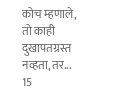कोच म्हणाले, तो काही दुखापतग्रस्त नव्हता, तर...
15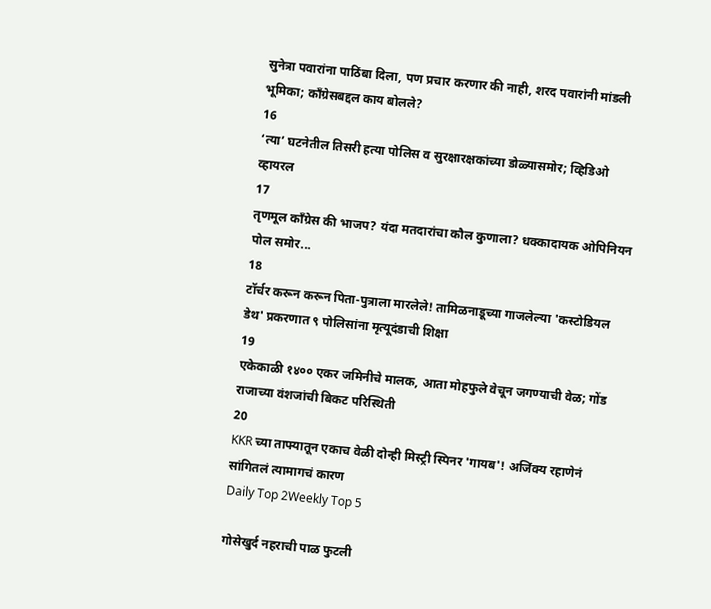सुनेत्रा पवारांना पाठिंबा दिला, पण प्रचार करणार की नाही, शरद पवारांनी मांडली भूमिका; काँग्रेसबद्दल काय बोलले?
16
‘त्या’ घटनेतील तिसरी हत्या पोलिस व सुरक्षारक्षकांच्या डोळ्यासमोर; व्हिडिओ व्हायरल
17
तृणमूल काँग्रेस की भाजप? यंदा मतदारांचा कौल कुणाला? धक्कादायक ओपिनियन पोल समोर...
18
टॉर्चर करून करून पिता-पुत्राला मारलेले! तामिळनाडूच्या गाजलेल्या 'कस्टोडियल डेथ' प्रकरणात ९ पोलिसांना मृत्यूदंडाची शिक्षा
19
एकेकाळी १४०० एकर जमिनीचे मालक, आता मोहफुले वेचून जगण्याची वेळ; गोंड राजाच्या वंशजांची बिकट परिस्थिती
20
KKR च्या ताफ्यातून एकाच वेळी दोन्ही मिस्ट्री स्पिनर 'गायब'! अजिंक्य रहाणेनं सांगितलं त्यामागचं कारण
Daily Top 2Weekly Top 5

गोसेखुर्द नहराची पाळ फुटली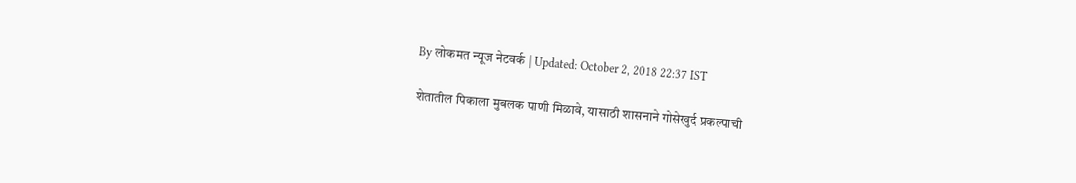By लोकमत न्यूज नेटवर्क | Updated: October 2, 2018 22:37 IST

शेतातील पिकाला मुबलक पाणी मिळावे, यासाठी शासनाने गोसेखुर्द प्रकल्पाची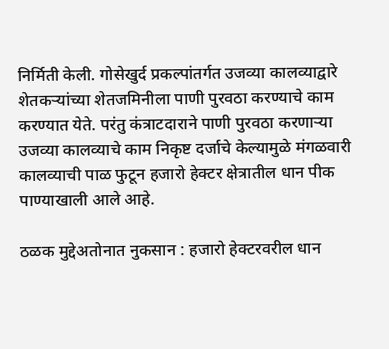निर्मिती केली. गोसेखुर्द प्रकल्पांतर्गत उजव्या कालव्याद्वारे शेतकऱ्यांच्या शेतजमिनीला पाणी पुरवठा करण्याचे काम करण्यात येते. परंतु कंत्राटदाराने पाणी पुरवठा करणाऱ्या उजव्या कालव्याचे काम निकृष्ट दर्जाचे केल्यामुळे मंगळवारी कालव्याची पाळ फुटून हजारो हेक्टर क्षेत्रातील धान पीक पाण्याखाली आले आहे.

ठळक मुद्देअतोनात नुकसान : हजारो हेक्टरवरील धान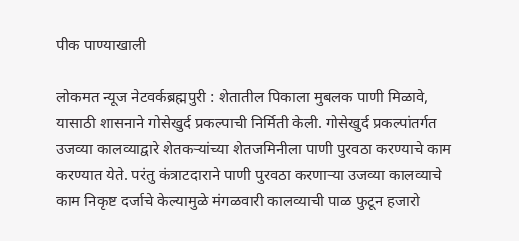पीक पाण्याखाली

लोकमत न्यूज नेटवर्कब्रह्मपुरी : शेतातील पिकाला मुबलक पाणी मिळावे, यासाठी शासनाने गोसेखुर्द प्रकल्पाची निर्मिती केली. गोसेखुर्द प्रकल्पांतर्गत उजव्या कालव्याद्वारे शेतकऱ्यांच्या शेतजमिनीला पाणी पुरवठा करण्याचे काम करण्यात येते. परंतु कंत्राटदाराने पाणी पुरवठा करणाऱ्या उजव्या कालव्याचे काम निकृष्ट दर्जाचे केल्यामुळे मंगळवारी कालव्याची पाळ फुटून हजारो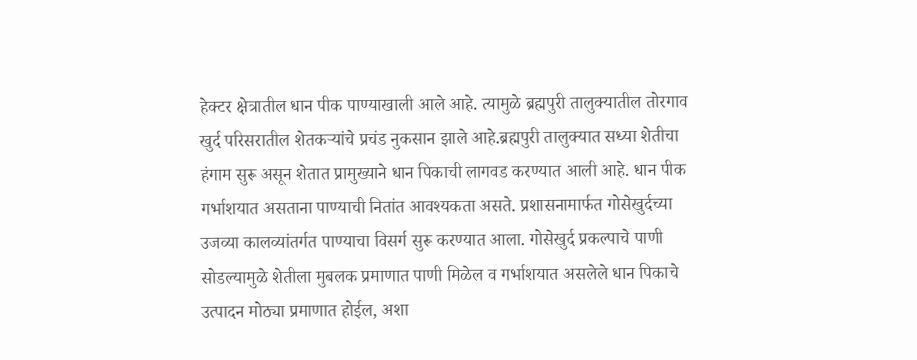हेक्टर क्षेत्रातील धान पीक पाण्याखाली आले आहे. त्यामुळे ब्रह्मपुरी तालुक्यातील तोरगाव खुर्द परिसरातील शेतकऱ्यांचे प्रचंड नुकसान झाले आहे.ब्रह्मपुरी तालुक्यात सध्या शेतीचा हंगाम सुरू असून शेतात प्रामुख्याने धान पिकाची लागवड करण्यात आली आहे. धान पीक गर्भाशयात असताना पाण्याची नितांत आवश्यकता असते. प्रशासनामार्फत गोसेखुर्दच्या उजव्या कालव्यांतर्गत पाण्याचा विसर्ग सुरू करण्यात आला. गोसेखुर्द प्रकल्पाचे पाणी सोडल्यामुळे शेतीला मुबलक प्रमाणात पाणी मिळेल व गर्भाशयात असलेले धान पिकाचे उत्पादन मोठ्या प्रमाणात होईल, अशा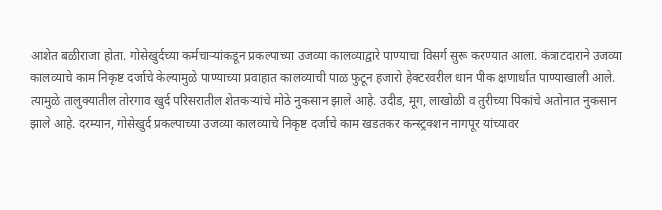आशेत बळीराजा होता. गोसेखुर्दच्या कर्मचाऱ्यांकडून प्रकल्पाच्या उजव्या कालव्याद्वारे पाण्याचा विसर्ग सुरू करण्यात आला. कंत्राटदाराने उजव्या कालव्याचे काम निकृष्ट दर्जाचे केल्यामुळे पाण्याच्या प्रवाहात कालव्याची पाळ फुटून हजारो हेक्टरवरील धान पीक क्षणार्धात पाण्याखाली आले. त्यामुळे तालुक्यातील तोरगाव खुर्द परिसरातील शेतकऱ्यांचे मोठे नुकसान झाले आहे. उदीड, मूग, लाखोळी व तुरीच्या पिकांचे अतोनात नुकसान झाले आहे. दरम्यान, गोसेखुर्द प्रकल्पाच्या उजव्या कालव्याचे निकृष्ट दर्जाचे काम खडतकर कन्स्ट्रक्शन नागपूर यांच्यावर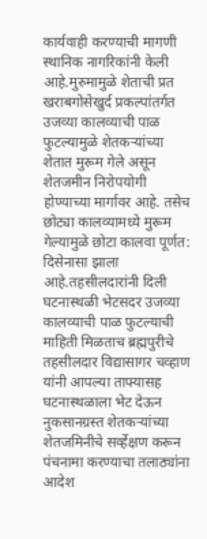कार्यवाही करण्याची मागणी स्थानिक नागरिकांनी केली आहे.मुरुमामुळे शेताची प्रत खराबगोसेखुर्द प्रकल्पांतर्गत उजव्या कालव्याची पाळ फुटल्यामुळे शेतकऱ्यांच्या शेतात मुरूम गेले असून शेतजमीन निरोपयोगी होण्याच्या मार्गावर आहे. तसेच छोट्या कालव्यामध्ये मुरूम गेल्यामुळे छोटा कालवा पूर्णत: दिसेनासा झाला आहे.तहसीलदारांनी दिली घटनास्थळी भेटसदर उजव्या कालव्याची पाळ फुटल्याची माहिती मिळताच ब्रह्मपुरीचे तहसीलदार विद्यासागर चव्हाण यांनी आपल्या ताफ्यासह घटनास्थळाला भेट देऊन नुकसानग्रस्त शेतकऱ्यांच्या शेतजमिनीचे सर्व्हेक्षण करून पंचनामा करण्याचा तलाठ्यांना आदेश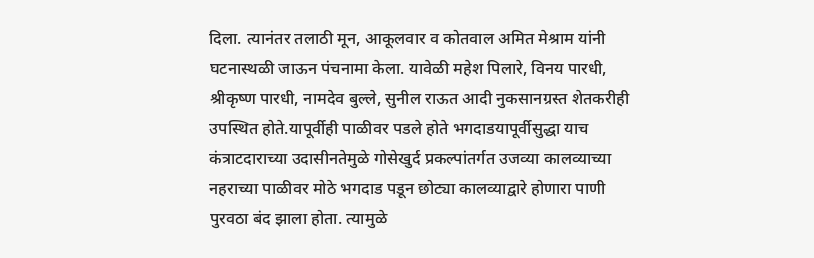दिला. त्यानंतर तलाठी मून, आकूलवार व कोतवाल अमित मेश्राम यांनी घटनास्थळी जाऊन पंचनामा केला. यावेळी महेश पिलारे, विनय पारधी, श्रीकृष्ण पारधी, नामदेव बुल्ले, सुनील राऊत आदी नुकसानग्रस्त शेतकरीही उपस्थित होते.यापूर्वीही पाळीवर पडले होते भगदाडयापूर्वीसुद्धा याच कंत्राटदाराच्या उदासीनतेमुळे गोसेखुर्द प्रकल्पांतर्गत उजव्या कालव्याच्या नहराच्या पाळीवर मोठे भगदाड पडून छोट्या कालव्याद्वारे होणारा पाणी पुरवठा बंद झाला होता. त्यामुळे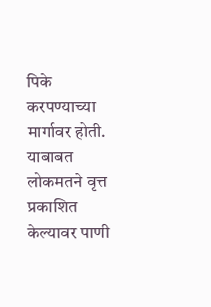पिके करपण्याच्या मार्गावर होती. याबाबत लोकमतने वृत्त प्रकाशित केल्यावर पाणी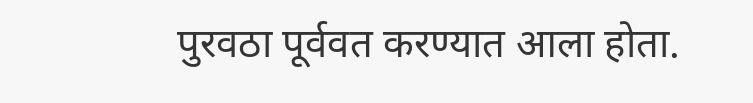पुरवठा पूर्ववत करण्यात आला होता.